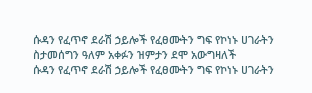ሱዳን የፈጥኖ ደራሽ ኃይሎች የፈፀሙትን ግፍ የኮነኑ ሀገራትን ስታመሰግን ዓለም አቀፉን ዝምታን ደሞ አውግዛለች
ሱዳን የፈጥኖ ደራሽ ኃይሎች የፈፀሙትን ግፍ የኮነኑ ሀገራትን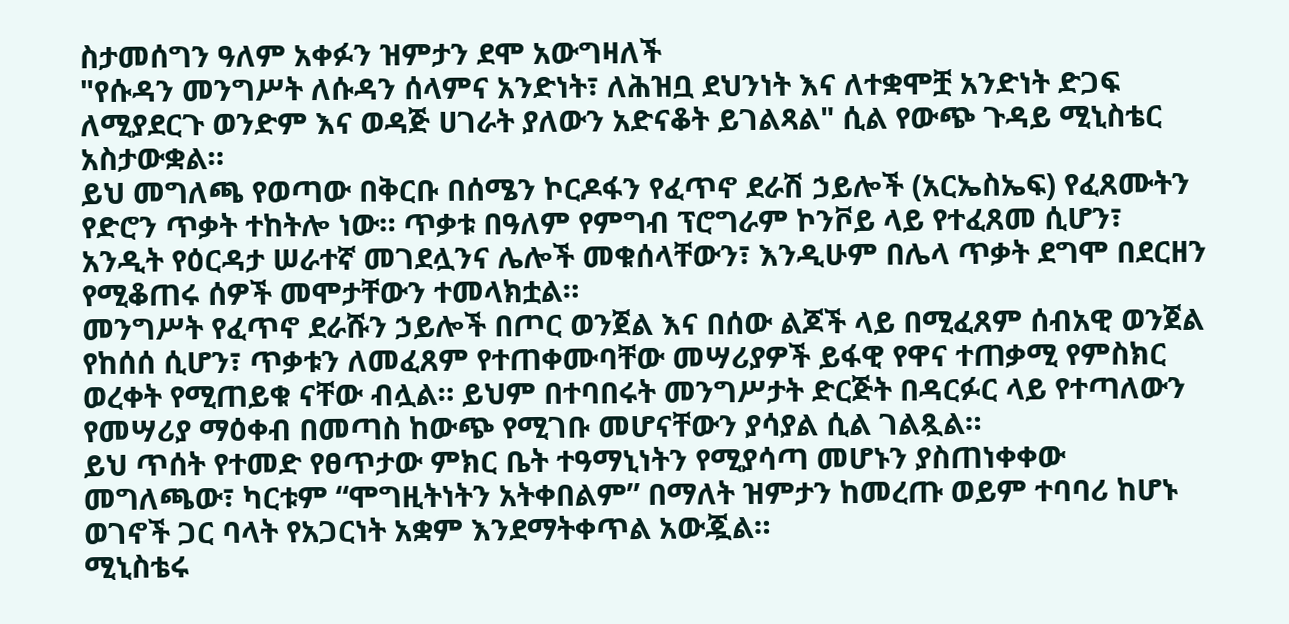ስታመሰግን ዓለም አቀፉን ዝምታን ደሞ አውግዛለች
"የሱዳን መንግሥት ለሱዳን ሰላምና አንድነት፣ ለሕዝቧ ደህንነት እና ለተቋሞቿ አንድነት ድጋፍ ለሚያደርጉ ወንድም እና ወዳጅ ሀገራት ያለውን አድናቆት ይገልጻል" ሲል የውጭ ጉዳይ ሚኒስቴር አስታውቋል።
ይህ መግለጫ የወጣው በቅርቡ በሰሜን ኮርዶፋን የፈጥኖ ደራሽ ኃይሎች (አርኤስኤፍ) የፈጸሙትን የድሮን ጥቃት ተከትሎ ነው። ጥቃቱ በዓለም የምግብ ፕሮግራም ኮንቮይ ላይ የተፈጸመ ሲሆን፣ አንዲት የዕርዳታ ሠራተኛ መገደሏንና ሌሎች መቁሰላቸውን፣ እንዲሁም በሌላ ጥቃት ደግሞ በደርዘን የሚቆጠሩ ሰዎች መሞታቸውን ተመላክቷል።
መንግሥት የፈጥኖ ደራሹን ኃይሎች በጦር ወንጀል እና በሰው ልጆች ላይ በሚፈጸም ሰብአዊ ወንጀል የከሰሰ ሲሆን፣ ጥቃቱን ለመፈጸም የተጠቀሙባቸው መሣሪያዎች ይፋዊ የዋና ተጠቃሚ የምስክር ወረቀት የሚጠይቁ ናቸው ብሏል። ይህም በተባበሩት መንግሥታት ድርጅት በዳርፉር ላይ የተጣለውን የመሣሪያ ማዕቀብ በመጣስ ከውጭ የሚገቡ መሆናቸውን ያሳያል ሲል ገልጿል።
ይህ ጥሰት የተመድ የፀጥታው ምክር ቤት ተዓማኒነትን የሚያሳጣ መሆኑን ያስጠነቀቀው መግለጫው፣ ካርቱም “ሞግዚትነትን አትቀበልም” በማለት ዝምታን ከመረጡ ወይም ተባባሪ ከሆኑ ወገኖች ጋር ባላት የአጋርነት አቋም እንደማትቀጥል አውጇል።
ሚኒስቴሩ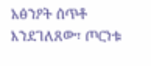አፅንዖት ሰጥቶ እንደገለጸው፣ ጦርነቱ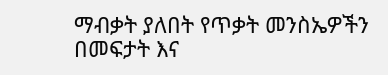ማብቃት ያለበት የጥቃት መንስኤዎችን በመፍታት እና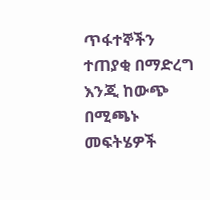ጥፋተኞችን ተጠያቂ በማድረግ እንጂ ከውጭ በሚጫኑ መፍትሄዎች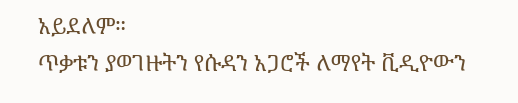አይደለም።
ጥቃቱን ያወገዙትን የሱዳን አጋሮች ለማየት ቪዲዮውን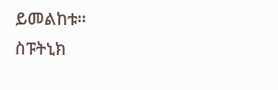ይመልከቱ።
ስፑትኒክ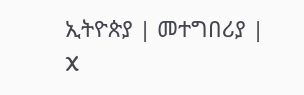ኢትዮጵያ | መተግበሪያ | X